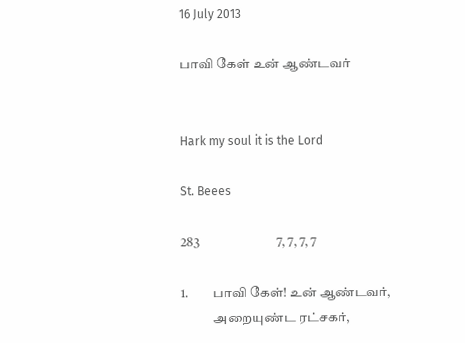16 July 2013

பாவி கேள் உன் ஆண்டவர்


Hark my soul it is the Lord

St. Beees

283                             7, 7, 7, 7

1.         பாவி கேள்! உன் ஆண்டவர்,
            அறையுண்ட ரட்சகர்,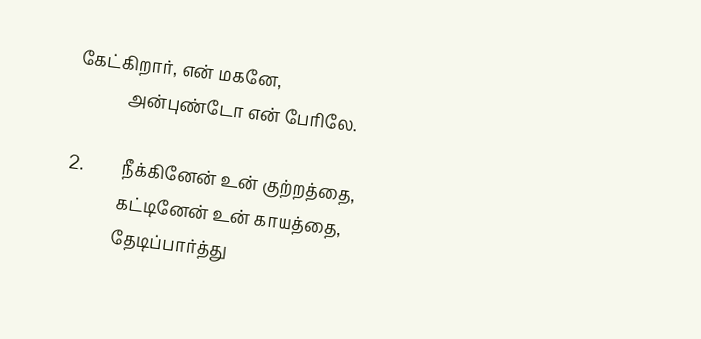கேட்கிறார், என் மகனே,
            அன்புண்டோ என் பேரிலே.

2.         நீக்கினேன் உன் குற்றத்தை,
            கட்டினேன் உன் காயத்தை,
            தேடிப்பார்த்து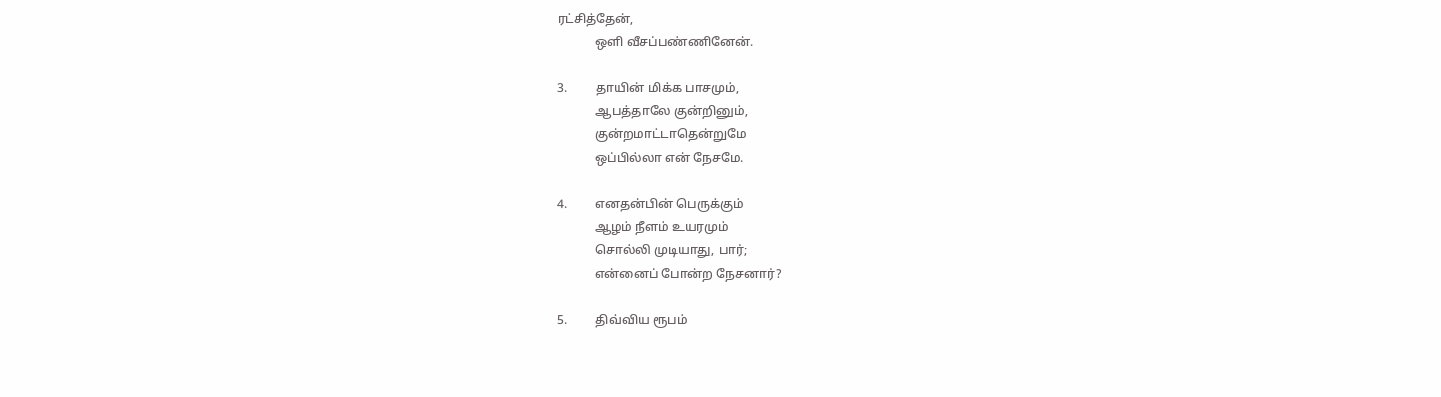ரட்சித்தேன்,
            ஒளி வீசப்பண்ணினேன்.

3.         தாயின் மிக்க பாசமும்,
            ஆபத்தாலே குன்றினும்,
            குன்றமாட்டாதென்றுமே
            ஒப்பில்லா என் நேசமே.

4.         எனதன்பின் பெருக்கும்
            ஆழம் நீளம் உயரமும்
            சொல்லி முடியாது, பார்;
            என்னைப் போன்ற நேசனார்?

5.         திவ்விய ரூபம்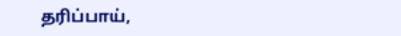தரிப்பாய்,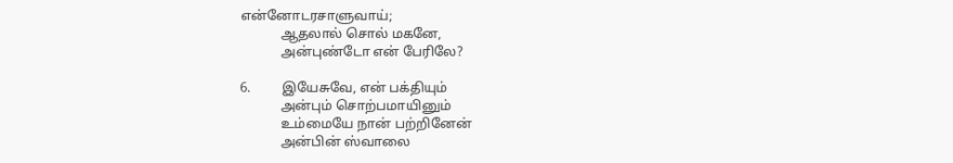என்னோடரசாளுவாய்;
            ஆதலால் சொல் மகனே,
            அன்புண்டோ என் பேரிலே?

6.         இயேசுவே, என் பக்தியும்
            அன்பும் சொற்பமாயினும்
            உம்மையே நான் பற்றினேன்
            அன்பின் ஸ்வாலை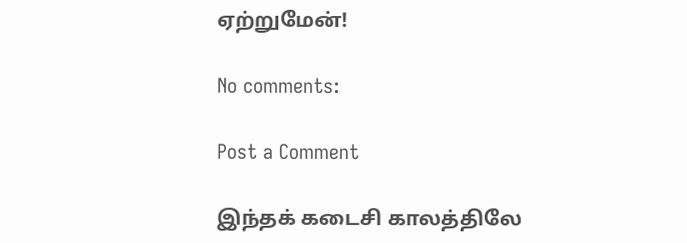ஏற்றுமேன்!

No comments:

Post a Comment

இந்தக் கடைசி காலத்திலே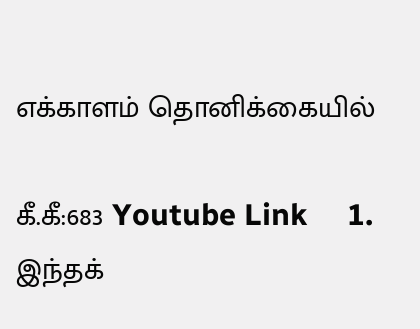எக்காளம் தொனிக்கையில்

கீ.கீ:683 Youtube Link     1.       இந்தக்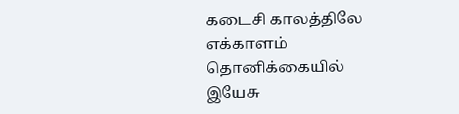கடைசி காலத்திலே எக்காளம் தொனிக்கையில்             இயேசு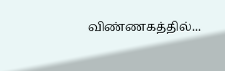விண்ணகத்தில்...